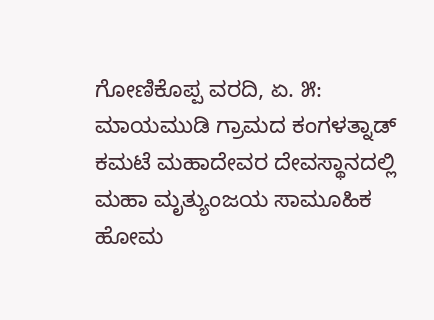ಗೋಣಿಕೊಪ್ಪ ವರದಿ, ಏ. ೫: ಮಾಯಮುಡಿ ಗ್ರಾಮದ ಕಂಗಳತ್ನಾಡ್ ಕಮಟೆ ಮಹಾದೇವರ ದೇವಸ್ಥಾನದಲ್ಲಿ ಮಹಾ ಮೃತ್ಯುಂಜಯ ಸಾಮೂಹಿಕ ಹೋಮ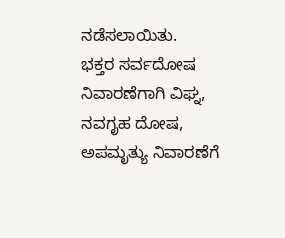ನಡೆಸಲಾಯಿತು.
ಭಕ್ತರ ಸರ್ವದೋಷ ನಿವಾರಣೆಗಾಗಿ ವಿಘ್ನ, ನವಗೃಹ ದೋಷ, ಅಪಮೃತ್ಯು ನಿವಾರಣೆಗೆ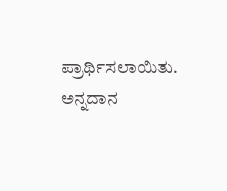ಪ್ರಾರ್ಥಿಸಲಾಯಿತು. ಅನ್ನದಾನ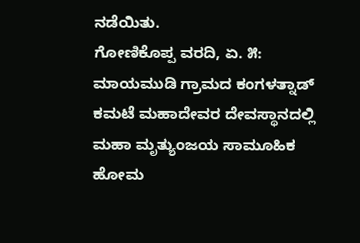ನಡೆಯಿತು.
ಗೋಣಿಕೊಪ್ಪ ವರದಿ, ಏ. ೫: ಮಾಯಮುಡಿ ಗ್ರಾಮದ ಕಂಗಳತ್ನಾಡ್ ಕಮಟೆ ಮಹಾದೇವರ ದೇವಸ್ಥಾನದಲ್ಲಿ ಮಹಾ ಮೃತ್ಯುಂಜಯ ಸಾಮೂಹಿಕ ಹೋಮ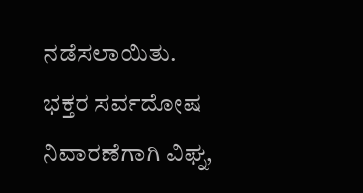ನಡೆಸಲಾಯಿತು.
ಭಕ್ತರ ಸರ್ವದೋಷ ನಿವಾರಣೆಗಾಗಿ ವಿಘ್ನ,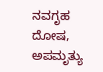ನವಗೃಹ ದೋಷ, ಅಪಮೃತ್ಯು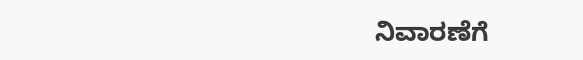ನಿವಾರಣೆಗೆ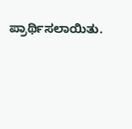ಪ್ರಾರ್ಥಿಸಲಾಯಿತು.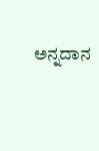ಅನ್ನದಾನ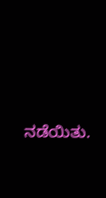ನಡೆಯಿತು.